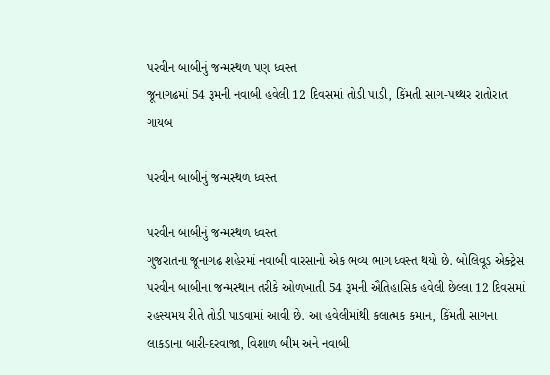પરવીન બાબીનું જન્મસ્થળ પણ ધ્વસ્ત
જૂનાગઢમાં 54 રૂમની નવાબી હવેલી 12 દિવસમાં તોડી પાડી, કિંમતી સાગ-પથ્થર રાતોરાત ગાયબ

પરવીન બાબીનું જન્મસ્થળ ધ્વસ્ત

પરવીન બાબીનું જન્મસ્થળ ધ્વસ્ત
ગુજરાતના જૂનાગઢ શહેરમાં નવાબી વારસાનો એક ભવ્ય ભાગ ધ્વસ્ત થયો છે. બોલિવૂડ એક્ટ્રેસ પરવીન બાબીના જન્મસ્થાન તરીકે ઓળખાતી 54 રૂમની ઐતિહાસિક હવેલી છેલ્લા 12 દિવસમાં રહસ્યમય રીતે તોડી પાડવામાં આવી છે. આ હવેલીમાંથી કલાત્મક કમાન, કિંમતી સાગના લાકડાના બારી-દરવાજા, વિશાળ બીમ અને નવાબી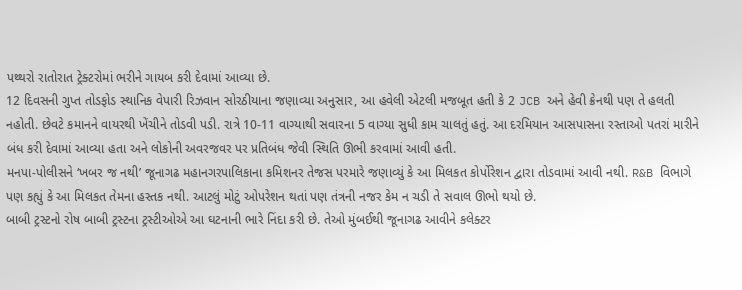પથ્થરો રાતોરાત ટ્રેક્ટરોમાં ભરીને ગાયબ કરી દેવામાં આવ્યા છે.
12 દિવસની ગુપ્ત તોડફોડ સ્થાનિક વેપારી રિઝવાન સોરઠીયાના જણાવ્યા અનુસાર, આ હવેલી એટલી મજબૂત હતી કે 2 JCB અને હેવી ક્રેનથી પણ તે હલતી નહોતી. છેવટે કમાનને વાયરથી ખેંચીને તોડવી પડી. રાત્રે 10-11 વાગ્યાથી સવારના 5 વાગ્યા સુધી કામ ચાલતું હતું. આ દરમિયાન આસપાસના રસ્તાઓ પતરાં મારીને બંધ કરી દેવામાં આવ્યા હતા અને લોકોની અવરજવર પર પ્રતિબંધ જેવી સ્થિતિ ઊભી કરવામાં આવી હતી.
મનપા-પોલીસને ‘ખબર જ નથી’ જૂનાગઢ મહાનગરપાલિકાના કમિશનર તેજસ પરમારે જણાવ્યું કે આ મિલકત કોર્પોરેશન દ્વારા તોડવામાં આવી નથી. R&B વિભાગે પણ કહ્યું કે આ મિલકત તેમના હસ્તક નથી. આટલું મોટું ઓપરેશન થતાં પણ તંત્રની નજર કેમ ન ચડી તે સવાલ ઊભો થયો છે.
બાબી ટ્રસ્ટનો રોષ બાબી ટ્રસ્ટના ટ્રસ્ટીઓએ આ ઘટનાની ભારે નિંદા કરી છે. તેઓ મુંબઈથી જૂનાગઢ આવીને કલેક્ટર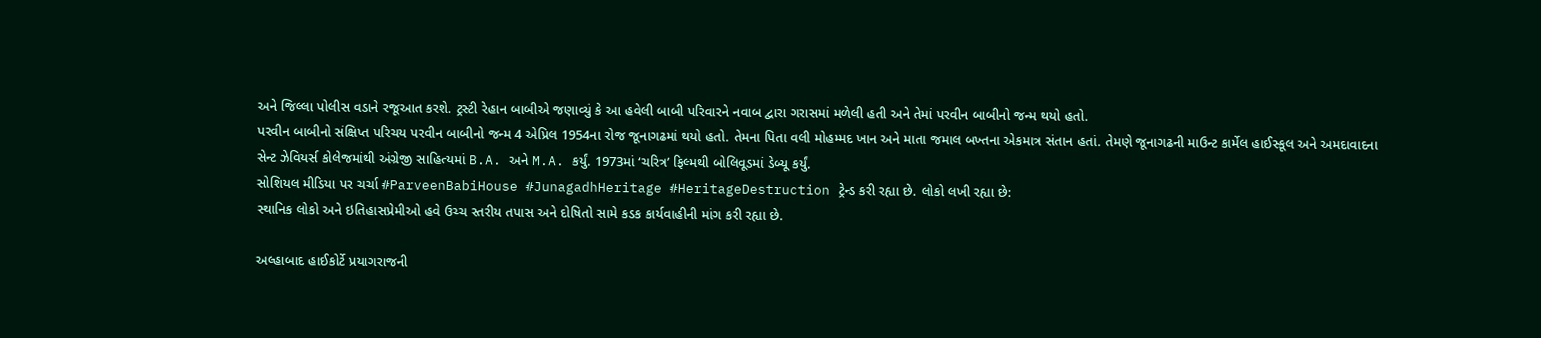અને જિલ્લા પોલીસ વડાને રજૂઆત કરશે. ટ્રસ્ટી રેહાન બાબીએ જણાવ્યું કે આ હવેલી બાબી પરિવારને નવાબ દ્વારા ગરાસમાં મળેલી હતી અને તેમાં પરવીન બાબીનો જન્મ થયો હતો.
પરવીન બાબીનો સંક્ષિપ્ત પરિચય પરવીન બાબીનો જન્મ 4 એપ્રિલ 1954ના રોજ જૂનાગઢમાં થયો હતો. તેમના પિતા વલી મોહમ્મદ ખાન અને માતા જમાલ બખ્તના એકમાત્ર સંતાન હતાં. તેમણે જૂનાગઢની માઉન્ટ કાર્મેલ હાઈસ્કૂલ અને અમદાવાદના સેન્ટ ઝેવિયર્સ કોલેજમાંથી અંગ્રેજી સાહિત્યમાં B.A. અને M.A. કર્યું. 1973માં ‘ચરિત્ર’ ફિલ્મથી બોલિવૂડમાં ડેબ્યૂ કર્યું.
સોશિયલ મીડિયા પર ચર્ચા #ParveenBabiHouse #JunagadhHeritage #HeritageDestruction ટ્રેન્ડ કરી રહ્યા છે. લોકો લખી રહ્યા છે:
સ્થાનિક લોકો અને ઇતિહાસપ્રેમીઓ હવે ઉચ્ચ સ્તરીય તપાસ અને દોષિતો સામે કડક કાર્યવાહીની માંગ કરી રહ્યા છે.

અલ્હાબાદ હાઈકોર્ટે પ્રયાગરાજની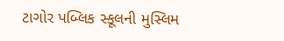ટાગોર પબ્લિક સ્કૂલની મુસ્લિમ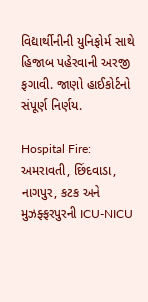વિદ્યાર્થીનીની યુનિફોર્મ સાથે હિજાબ પહેરવાની અરજી ફગાવી. જાણો હાઈકોર્ટનો સંપૂર્ણ નિર્ણય.

Hospital Fire: અમરાવતી, છિંદવાડા, નાગપુર, કટક અને મુઝફ્ફરપુરની ICU-NICU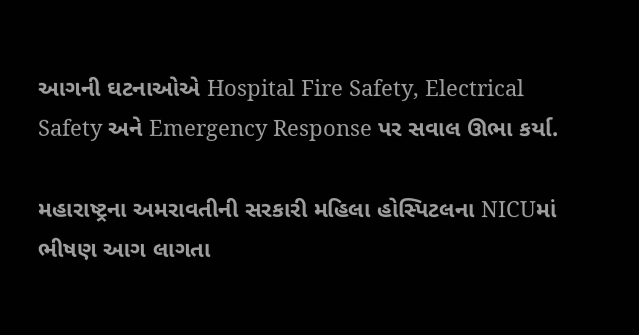આગની ઘટનાઓએ Hospital Fire Safety, Electrical Safety અને Emergency Response પર સવાલ ઊભા કર્યા.

મહારાષ્ટ્રના અમરાવતીની સરકારી મહિલા હોસ્પિટલના NICUમાં ભીષણ આગ લાગતા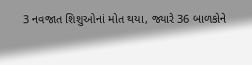3 નવજાત શિશુઓનાં મોત થયા, જ્યારે 36 બાળકોને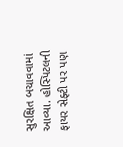સુરક્ષિત બચાવવામાં આવ્યા. હોસ્પિટલની ફાયર સેફ્ટી પર પણ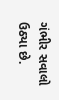ગંભીર સવાલો ઉઠ્યા છે.